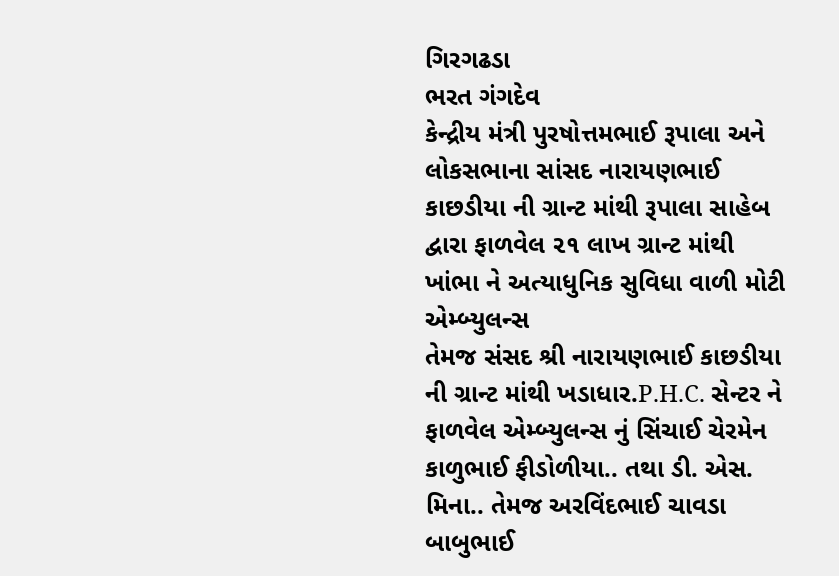ગિરગઢડા
ભરત ગંગદેવ
કેન્દ્રીય મંત્રી પુરષોત્તમભાઈ રૂપાલા અને લોકસભાના સાંસદ નારાયણભાઈ કાછડીયા ની ગ્રાન્ટ માંથી રૂપાલા સાહેબ દ્વારા ફાળવેલ ૨૧ લાખ ગ્રાન્ટ માંથી ખાંભા ને અત્યાધુનિક સુવિધા વાળી મોટી એમ્બ્યુલન્સ
તેમજ સંસદ શ્રી નારાયણભાઈ કાછડીયા ની ગ્રાન્ટ માંથી ખડાધાર.P.H.C. સેન્ટર ને ફાળવેલ એમ્બ્યુલન્સ નું સિંચાઈ ચેરમેન કાળુભાઈ ફીડોળીયા.. તથા ડી. એસ. મિના.. તેમજ અરવિંદભાઈ ચાવડા બાબુભાઈ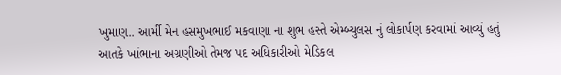ખુમાણ.. આર્મી મેન હસમુખભાઈ મકવાણા ના શુભ હસ્તે એમ્બ્યુલસ નું લોકાર્પણ કરવામાં આવ્યું હતું
આતકે ખાંભાના અગ્રણીઓ તેમજ પદ અધિકારીઓ મેડિકલ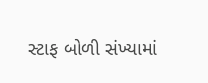સ્ટાફ બોળી સંખ્યામાં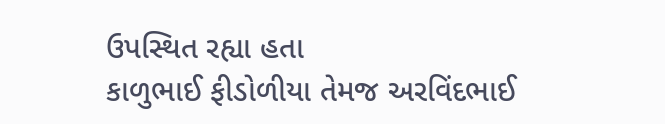ઉપસ્થિત રહ્યા હતા
કાળુભાઈ ફીડોળીયા તેમજ અરવિંદભાઈ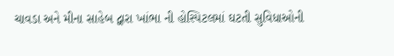ચાવડા અને મીના સાહેબ દ્વારા ખાંભા ની હોસ્પિટલમાં ઘટતી સુવિધાઓની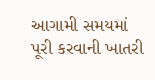આગામી સમયમાં પૂરી કરવાની ખાતરી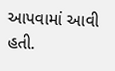આપવામાં આવી હતી.